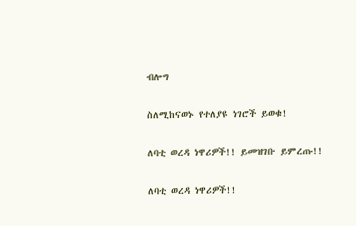ብሎግ

ስለሚከናወኑ የተለያዩ ነገሮች ይወቁ!

ለባቲ ወረዳ ነዋሪዎች!! ይመዝገቡ ይምረጡ!!

ለባቲ ወረዳ ነዋሪዎች!!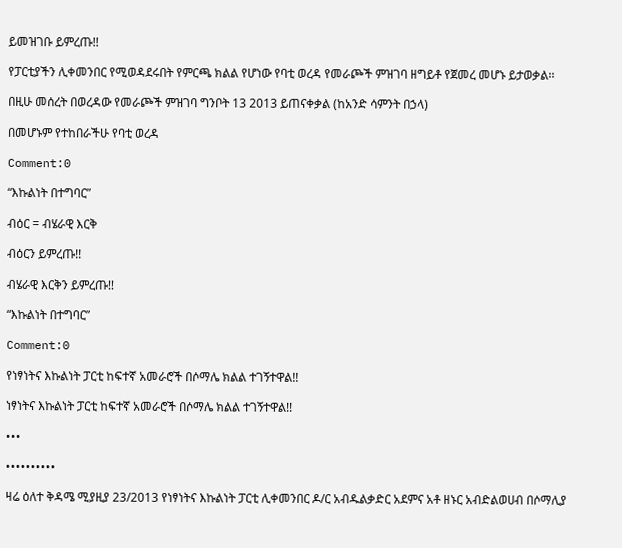ይመዝገቡ ይምረጡ!!

የፓርቲያችን ሊቀመንበር የሚወዳደሩበት የምርጫ ክልል የሆነው የባቲ ወረዳ የመራጮች ምዝገባ ዘግይቶ የጀመረ መሆኑ ይታወቃል፡፡

በዚሁ መሰረት በወረዳው የመራጮች ምዝገባ ግንቦት 13 2013 ይጠናቀቃል (ከአንድ ሳምንት በኃላ)

በመሆኑም የተከበራችሁ የባቲ ወረዳ

Comment:0

“እኩልነት በተግባር”

ብዕር = ብሄራዊ እርቅ

ብዕርን ይምረጡ!!

ብሄራዊ እርቅን ይምረጡ!!

“እኩልነት በተግባር”

Comment:0

የነፃነትና እኩልነት ፓርቲ ከፍተኛ አመራሮች በሶማሌ ክልል ተገኝተዋል!!

ነፃነትና እኩልነት ፓርቲ ከፍተኛ አመራሮች በሶማሌ ክልል ተገኝተዋል!!

•••

••••••••••

ዛሬ ዕለተ ቅዳሜ ሚያዚያ 23/2013 የነፃነትና እኩልነት ፓርቲ ሊቀመንበር ዶ/ር አብዱልቃድር አደምና አቶ ዘኑር አብድልወሀብ በሶማሊያ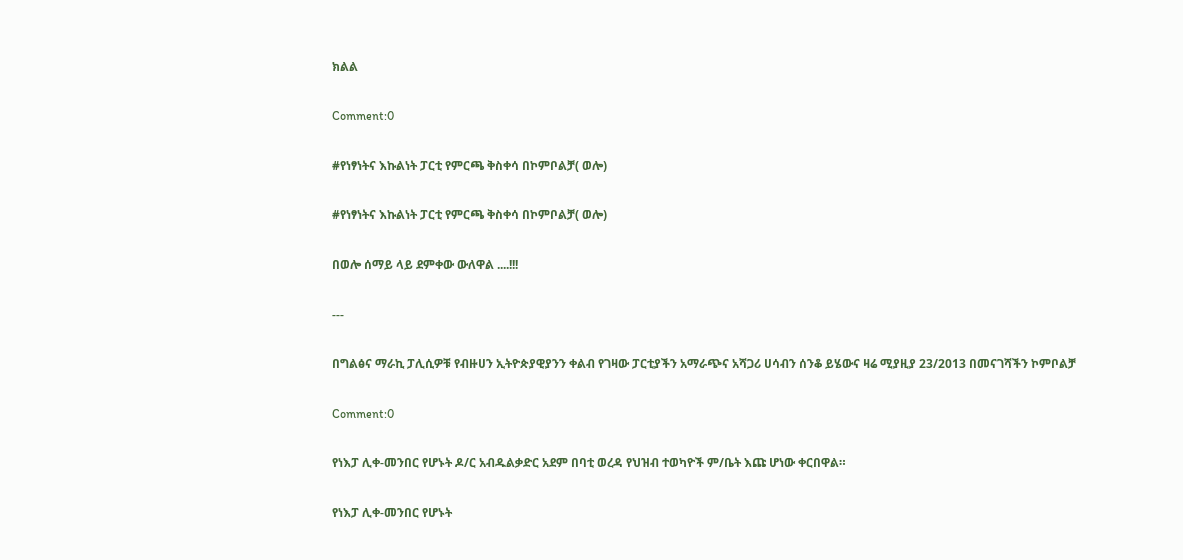ክልል

Comment:0

#የነፃነትና እኩልነት ፓርቲ የምርጫ ቅስቀሳ በኮምቦልቻ( ወሎ)

#የነፃነትና እኩልነት ፓርቲ የምርጫ ቅስቀሳ በኮምቦልቻ( ወሎ)

በወሎ ሰማይ ላይ ደምቀው ውለዋል ....!!!

---

በግልፅና ማራኪ ፓሊሲዎቹ የብዙሀን ኢትዮጵያዊያንን ቀልብ የገዛው ፓርቲያችን አማራጭና አሻጋሪ ሀሳብን ሰንቆ ይሄውና ዛሬ ሚያዚያ 23/2013 በመናገሻችን ኮምቦልቻ

Comment:0

የነእፓ ሊቀ-መንበር የሆኑት ዶ/ር አብዱልቃድር አደም በባቲ ወረዳ የህዝብ ተወካዮች ም/ቤት እጩ ሆነው ቀርበዋል።

የነእፓ ሊቀ-መንበር የሆኑት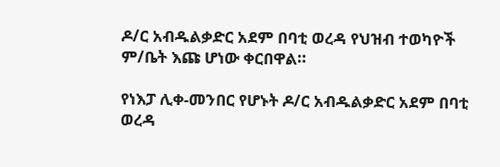ዶ/ር አብዱልቃድር አደም በባቲ ወረዳ የህዝብ ተወካዮች ም/ቤት እጩ ሆነው ቀርበዋል።

የነእፓ ሊቀ-መንበር የሆኑት ዶ/ር አብዱልቃድር አደም በባቲ ወረዳ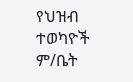የህዝብ ተወካዮች ም/ቤት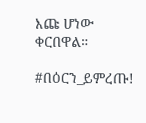እጩ ሆነው ቀርበዋል።

#በዕርን_ይምረጡ!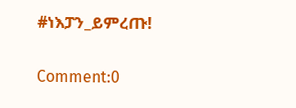#ነእፓን_ይምረጡ!

Comment:0